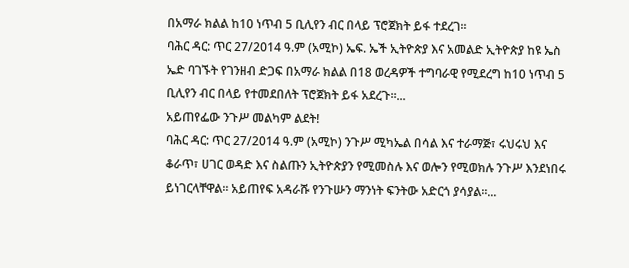በአማራ ክልል ከ10 ነጥብ 5 ቢሊየን ብር በላይ ፕሮጀክት ይፋ ተደረገ፡፡
ባሕር ዳር: ጥር 27/2014 ዓ.ም (አሚኮ) ኤፍ. ኤች ኢትዮጵያ እና አመልድ ኢትዮጵያ ከዩ ኤስ ኤድ ባገኙት የገንዘብ ድጋፍ በአማራ ክልል በ18 ወረዳዎች ተግባራዊ የሚደረግ ከ10 ነጥብ 5 ቢሊየን ብር በላይ የተመደበለት ፕሮጀክት ይፋ አደረጉ፡፡...
አይጠየፌው ንጉሥ መልካም ልደት!
ባሕር ዳር: ጥር 27/2014 ዓ.ም (አሚኮ) ንጉሥ ሚካኤል በሳል እና ተራማጅ፣ ሩህሩህ እና ቆራጥ፣ ሀገር ወዳድ እና ስልጡን ኢትዮጵያን የሚመስሉ እና ወሎን የሚወክሉ ንጉሥ እንደነበሩ ይነገርላቸዋል፡፡ አይጠየፍ አዳራሹ የንጉሡን ማንነት ፍንትው አድርጎ ያሳያል፡፡...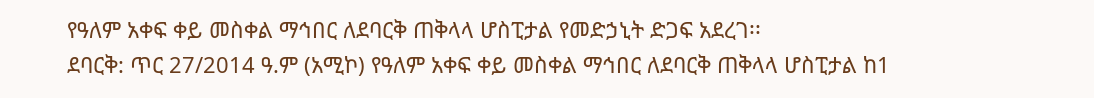የዓለም አቀፍ ቀይ መስቀል ማኅበር ለደባርቅ ጠቅላላ ሆስፒታል የመድኃኒት ድጋፍ አደረገ፡፡
ደባርቅ: ጥር 27/2014 ዓ.ም (አሚኮ) የዓለም አቀፍ ቀይ መስቀል ማኅበር ለደባርቅ ጠቅላላ ሆስፒታል ከ1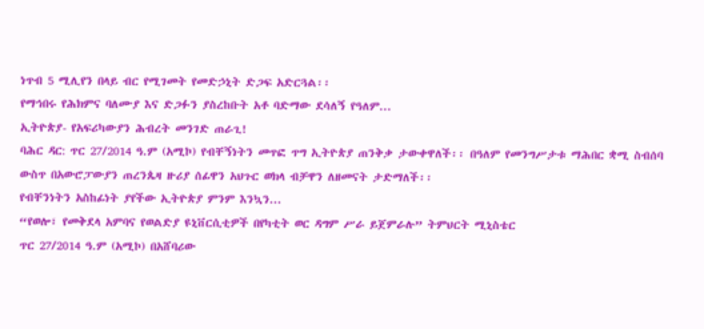ነጥብ 5 ሚሊየን በላይ ብር የሚገመት የመድኃኒት ድጋፍ አድርጓል፡፡
የማኅበሩ የሕክምና ባለሙያ እና ድጋፉን ያስረከቡት አቶ ባድማው ደሳለኝ የዓለም...
ኢትዮጵያ- የአፍሪካውያን ሕብረት መንገድ ጠራጊ!
ባሕር ዳር: ጥር 27/2014 ዓ.ም (አሚኮ) የብቸኝነትን መጥፎ ጥግ ኢትዮጵያ ጠንቅቃ ታውቀዋለች፡፡ በዓለም የመንግሥታቱ ማሕበር ቋሚ ስብሰባ ውስጥ በአውሮፓውያን ጠረንጴዛ ዙሪያ ሰፊዋን አህጉር ወክላ ብቻዋን ለዘመናት ታድማለች፡፡
የብቸንነትን አስከፊነት ያየችው ኢትዮጵያ ምንም እንኳን...
“የወሎ፣ የመቅደላ አምባና የወልድያ ዩኒቨርሲቲዎች በየካቲት ወር ዳግም ሥራ ይጀምራሉ” ትምህርት ሚኒስቴር
ጥር 27/2014 ዓ.ም (አሚኮ) በአሸባሪው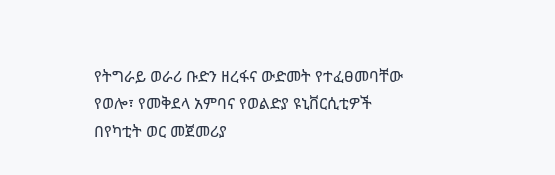የትግራይ ወራሪ ቡድን ዘረፋና ውድመት የተፈፀመባቸው የወሎ፣ የመቅደላ አምባና የወልድያ ዩኒቨርሲቲዎች በየካቲት ወር መጀመሪያ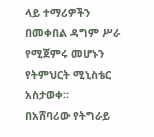ላይ ተማሪዎችን በመቀበል ዳግም ሥራ የሚጀምሩ መሆኑን የትምህርት ሚኒስቴር አስታወቀ።
በአሸባሪው የትግራይ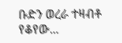ቡድን ወረራ ተዛብቶ የቆየው...